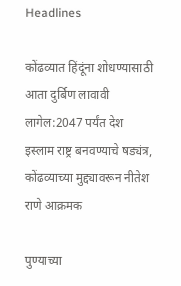Headlines

कोंढव्यात हिंदूंना शोधण्यासाठी आता दुर्बिण लावावी लागेल:2047 पर्यंत देश इस्लाम राष्ट्र बनवण्याचे षड्यंत्र, कोंढव्याच्या मुद्द्यावरून नीतेश राणे आक्रमक

पुण्याच्या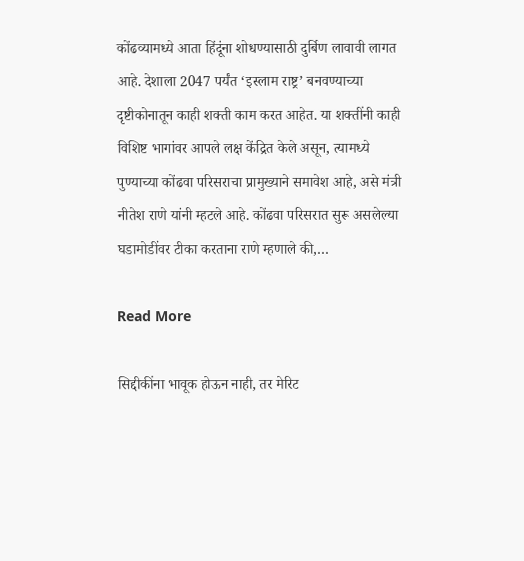कोंढव्यामध्ये आता हिंदूंना शोधण्यासाठी दुर्बिण लावावी लागत आहे. देशाला 2047 पर्यंत ‘इस्लाम राष्ट्र’ बनवण्याच्या दृष्टीकोनातून काही शक्ती काम करत आहेत. या शक्तींनी काही विशिष्ट भागांवर आपले लक्ष केंद्रित केले असून, त्यामध्ये पुण्याच्या कोंढवा परिसराचा प्रामुख्याने समावेश आहे, असे मंत्री नीतेश राणे यांनी म्हटले आहे. कोंढवा परिसरात सुरू असलेल्या घडामोडींवर टीका करताना राणे म्हणाले की,…

Read More

सिद्दीकींना भावूक होऊन नाही, तर मेरिट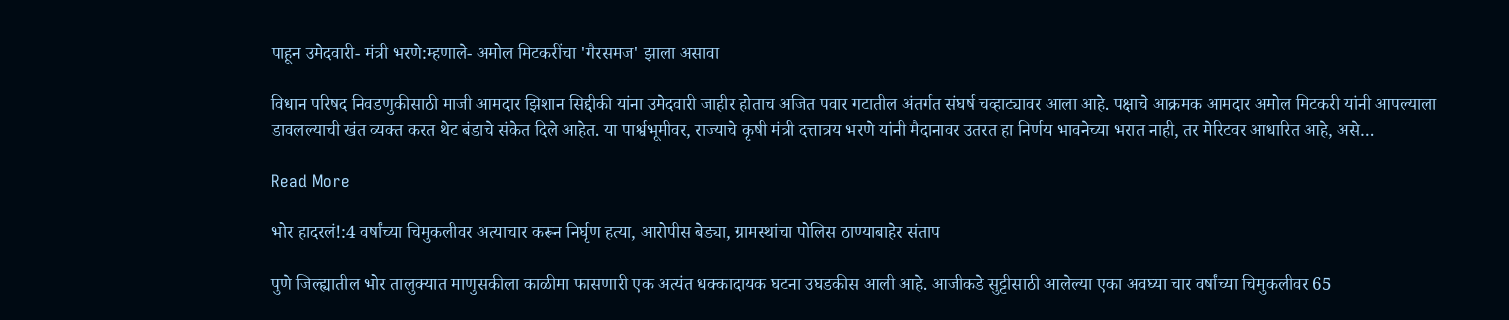पाहून उमेदवारी- मंत्री भरणे:म्हणाले- अमोल मिटकरींचा 'गैरसमज' झाला असावा

विधान परिषद निवडणुकीसाठी माजी आमदार झिशान सिद्दीकी यांना उमेदवारी जाहीर होताच अजित पवार गटातील अंतर्गत संघर्ष चव्हाट्यावर आला आहे. पक्षाचे आक्रमक आमदार अमोल मिटकरी यांनी आपल्याला डावलल्याची खंत व्यक्त करत थेट बंडाचे संकेत दिले आहेत. या पार्श्वभूमीवर, राज्याचे कृषी मंत्री दत्तात्रय भरणे यांनी मैदानावर उतरत हा निर्णय भावनेच्या भरात नाही, तर मेरिटवर आधारित आहे, असे…

Read More

भोर हादरलं!:4 वर्षांच्या चिमुकलीवर अत्याचार करून निर्घृण हत्या, आरोपीस बेड्या, ग्रामस्थांचा पोलिस ठाण्याबाहेर संताप

पुणे जिल्ह्यातील भोर तालुक्यात माणुसकीला काळीमा फासणारी एक अत्यंत धक्कादायक घटना उघडकीस आली आहे. आजीकडे सुट्टीसाठी आलेल्या एका अवघ्या चार वर्षांच्या चिमुकलीवर 65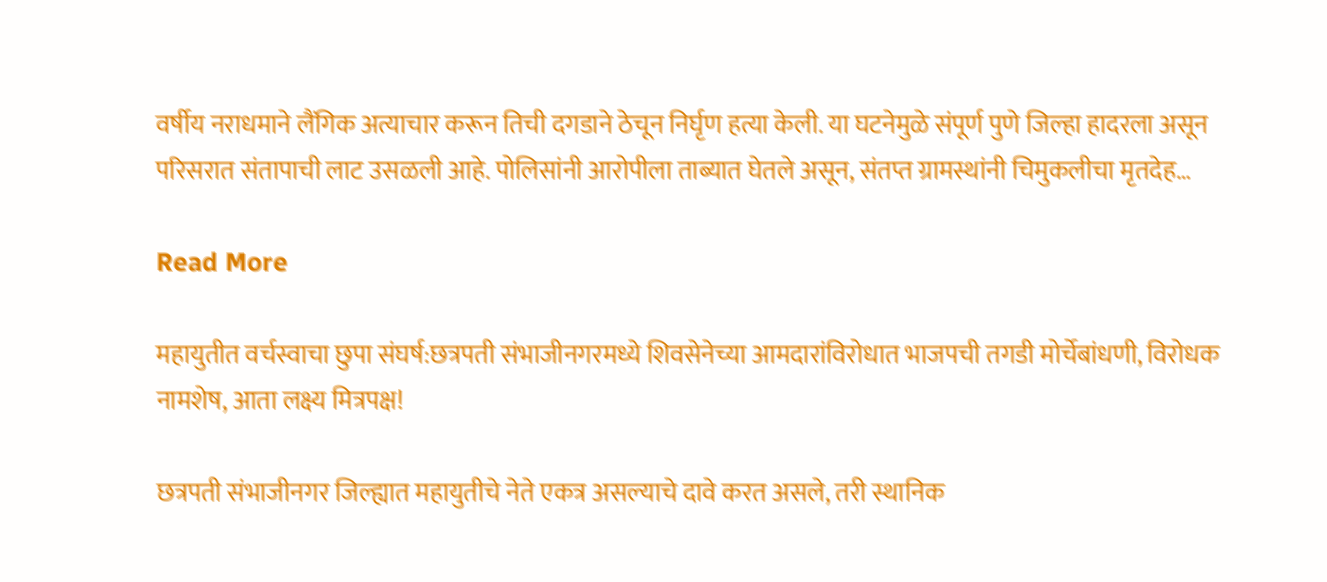वर्षीय नराधमाने लैंगिक अत्याचार करून तिची दगडाने ठेचून निर्घृण हत्या केली. या घटनेमुळे संपूर्ण पुणे जिल्हा हादरला असून परिसरात संतापाची लाट उसळली आहे. पोलिसांनी आरोपीला ताब्यात घेतले असून, संतप्त ग्रामस्थांनी चिमुकलीचा मृतदेह…

Read More

महायुतीत वर्चस्वाचा छुपा संघर्ष:छत्रपती संभाजीनगरमध्ये शिवसेनेच्या आमदारांविरोधात भाजपची तगडी मोर्चेबांधणी, विरोधक नामशेष, आता लक्ष्य मित्रपक्ष!

छत्रपती संभाजीनगर जिल्ह्यात महायुतीचे नेते एकत्र असल्याचे दावे करत असले, तरी स्थानिक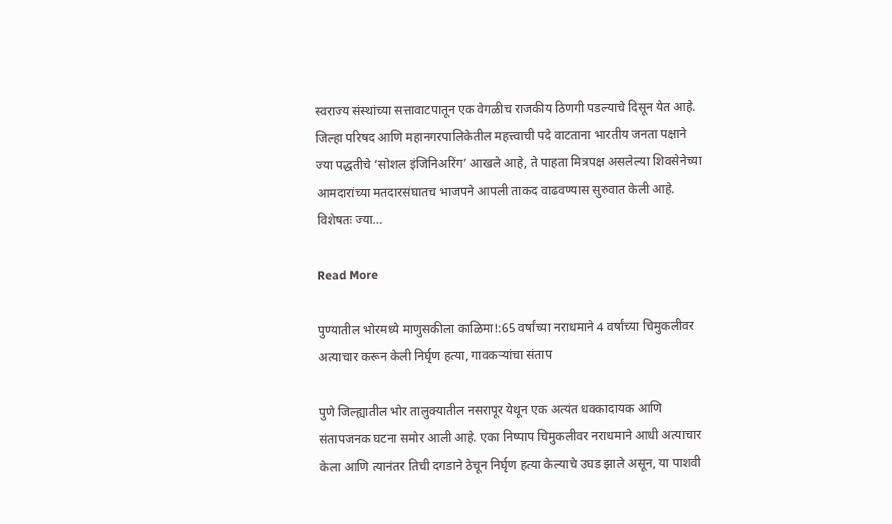स्वराज्य संस्थांच्या सत्तावाटपातून एक वेगळीच राजकीय ठिणगी पडल्याचे दिसून येत आहे. जिल्हा परिषद आणि महानगरपालिकेतील महत्त्वाची पदे वाटताना भारतीय जनता पक्षाने ज्या पद्धतीचे ‘सोशल इंजिनिअरिंग’ आखले आहे, ते पाहता मित्रपक्ष असलेल्या शिवसेनेच्या आमदारांच्या मतदारसंघातच भाजपने आपली ताकद वाढवण्यास सुरुवात केली आहे. विशेषतः ज्या…

Read More

पुण्यातील भोरमध्ये माणुसकीला काळिमा!:65 वर्षांच्या नराधमाने 4 वर्षांच्या चिमुकलीवर अत्याचार करून केली निर्घृण हत्या, गावकऱ्यांचा संताप

पुणे जिल्ह्यातील भोर तालुक्यातील नसरापूर येथून एक अत्यंत धक्कादायक आणि संतापजनक घटना समोर आली आहे. एका निष्पाप चिमुकलीवर नराधमाने आधी अत्याचार केला आणि त्यानंतर तिची दगडाने ठेचून निर्घृण हत्या केल्याचे उघड झाले असून, या पाशवी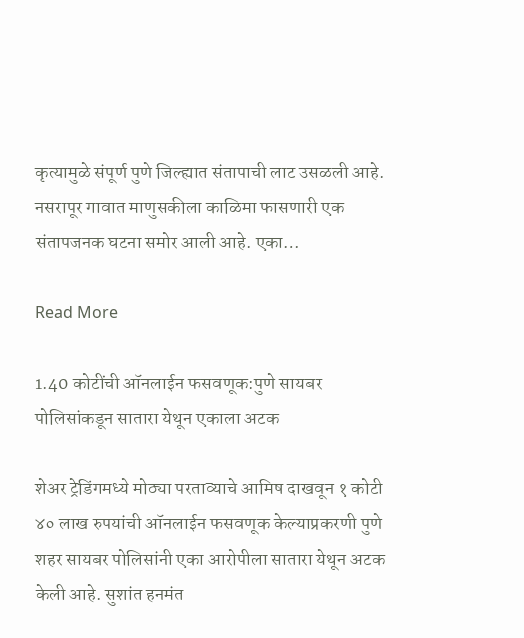कृत्यामुळे संपूर्ण पुणे जिल्ह्यात संतापाची लाट उसळली आहे. नसरापूर गावात माणुसकीला काळिमा फासणारी एक संतापजनक घटना समोर आली आहे. एका…

Read More

1.40 कोटींची ऑनलाईन फसवणूक:पुणे सायबर पोलिसांकडून सातारा येथून एकाला अटक

शेअर ट्रेडिंगमध्ये मोठ्या परताव्याचे आमिष दाखवून १ कोटी ४० लाख रुपयांची ऑनलाईन फसवणूक केल्याप्रकरणी पुणे शहर सायबर पोलिसांनी एका आरोपीला सातारा येथून अटक केली आहे. सुशांत हनमंत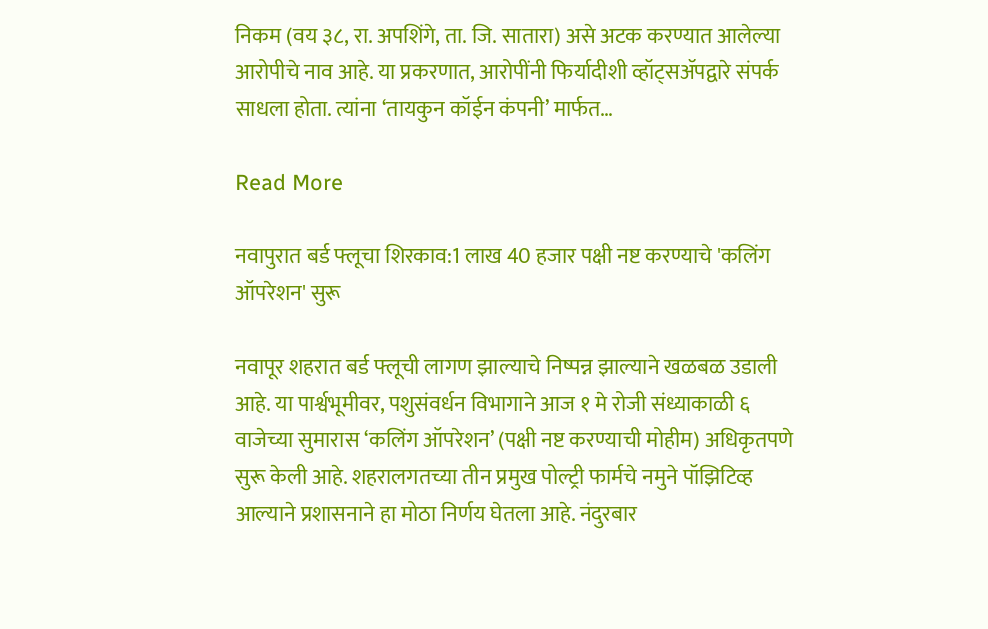निकम (वय ३८, रा. अपशिंगे, ता. जि. सातारा) असे अटक करण्यात आलेल्या आरोपीचे नाव आहे. या प्रकरणात, आरोपींनी फिर्यादीशी व्हॉट्सॲपद्वारे संपर्क साधला होता. त्यांना ‘तायकुन कॉईन कंपनी’ मार्फत…

Read More

नवापुरात बर्ड फ्लूचा शिरकाव:1 लाख 40 हजार पक्षी नष्ट करण्याचे 'कलिंग ऑपरेशन' सुरू

नवापूर शहरात बर्ड फ्लूची लागण झाल्याचे निष्पन्न झाल्याने खळबळ उडाली आहे. या पार्श्वभूमीवर, पशुसंवर्धन विभागाने आज १ मे रोजी संध्याकाळी ६ वाजेच्या सुमारास ‘कलिंग ऑपरेशन’ (पक्षी नष्ट करण्याची मोहीम) अधिकृतपणे सुरू केली आहे. शहरालगतच्या तीन प्रमुख पोल्ट्री फार्मचे नमुने पॉझिटिव्ह आल्याने प्रशासनाने हा मोठा निर्णय घेतला आहे. नंदुरबार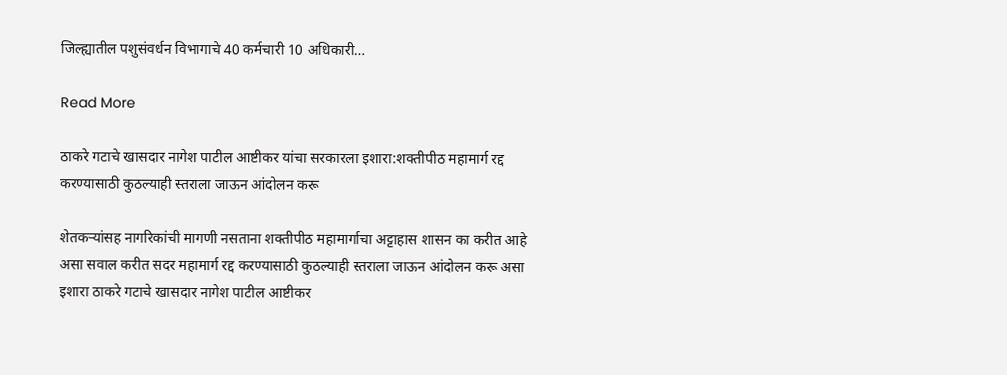जिल्ह्यातील पशुसंवर्धन विभागाचे 40 कर्मचारी 10 अधिकारी…

Read More

ठाकरे गटाचे खासदार नागेश पाटील आष्टीकर यांचा सरकारला इशारा:शक्तीपीठ महामार्ग रद्द करण्यासाठी कुठल्याही स्तराला जाऊन आंदोलन करू

शेतकऱ्यांसह नागरिकांची मागणी नसताना शक्तीपीठ महामार्गाचा अट्टाहास शासन का करीत आहे असा सवाल करीत सदर महामार्ग रद्द करण्यासाठी कुठल्याही स्तराला जाऊन आंदोलन करू असा इशारा ठाकरे गटाचे खासदार नागेश पाटील आष्टीकर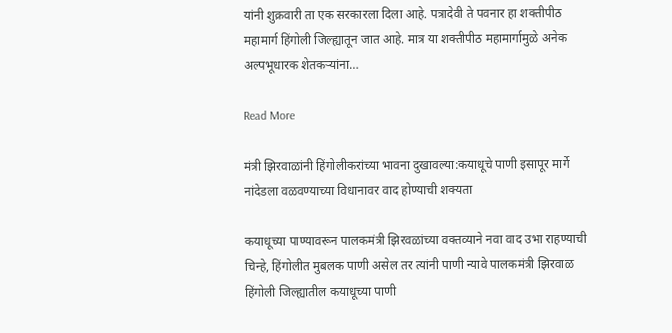यांनी शुक्रवारी ता एक सरकारला दिला आहे. पत्रादेवी ते पवनार हा शक्तीपीठ महामार्ग हिंगोली जिल्ह्यातून जात आहे. मात्र या शक्तीपीठ महामार्गामुळे अनेक अल्पभूधारक शेतकऱ्यांना…

Read More

मंत्री झिरवाळांनी हिंगोलीकरांच्या भावना दुखावल्या:कयाधूचे पाणी इसापूर मार्गे नांदेडला वळवण्याच्या विधानावर वाद होण्याची शक्यता

कयाधूच्या पाण्यावरून पालकमंत्री झिरवळांच्या वक्तव्याने नवा वाद उभा राहण्याची चिन्हे, हिंगोलीत मुबलक पाणी असेल तर त्यांनी पाणी न्यावे पालकमंत्री झिरवाळ हिंगोली जिल्ह्यातील कयाधूच्या पाणी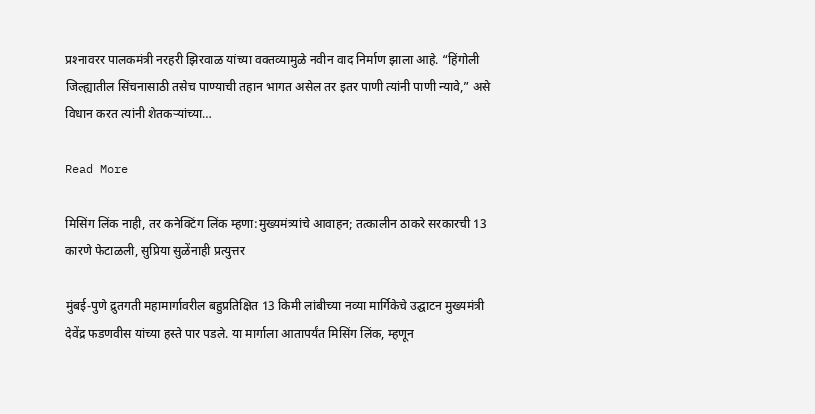प्रश्‍नावरर पालकमंत्री नरहरी झिरवाळ यांच्या वक्तव्यामुळे नवीन वाद निर्माण झाला आहे. “हिंगोली जिल्ह्यातील सिंचनासाठी तसेच पाण्याची तहान भागत असेल तर इतर पाणी त्यांनी पाणी न्यावे,” असे विधान करत त्यांनी शेतकऱ्यांच्या…

Read More

मिसिंग लिंक नाही, तर कनेक्टिंग लिंक म्हणा:मुख्यमंत्र्यांचे आवाहन; तत्कालीन ठाकरे सरकारची 13 कारणे फेटाळली, सुप्रिया सुळेंनाही प्रत्युत्तर

मुंबई-पुणे द्रुतगती महामार्गावरील बहुप्रतिक्षित 13 किमी लांबीच्या नव्या मार्गिकेचे उद्घाटन मुख्यमंत्री देवेंद्र फडणवीस यांच्या हस्ते पार पडले. या मार्गाला आतापर्यंत मिसिंग लिंक, म्हणून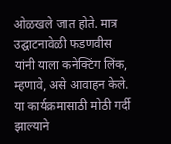ओळखले जात होते. मात्र उद्घाटनावेळी फडणवीस यांनी याला कनेक्टिंग लिंक, म्हणावे, असे आवाहन केले. या कार्यक्रमासाठी मोठी गर्दी झाल्याने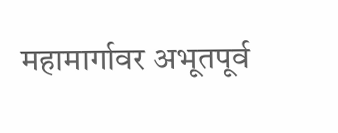महामार्गावर अभूतपूर्व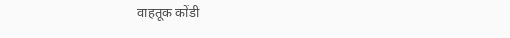वाहतूक कोंडी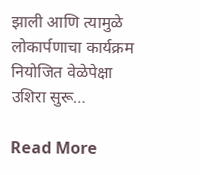झाली आणि त्यामुळे लोकार्पणाचा कार्यक्रम नियोजित वेळेपेक्षा उशिरा सुरू…

Read More